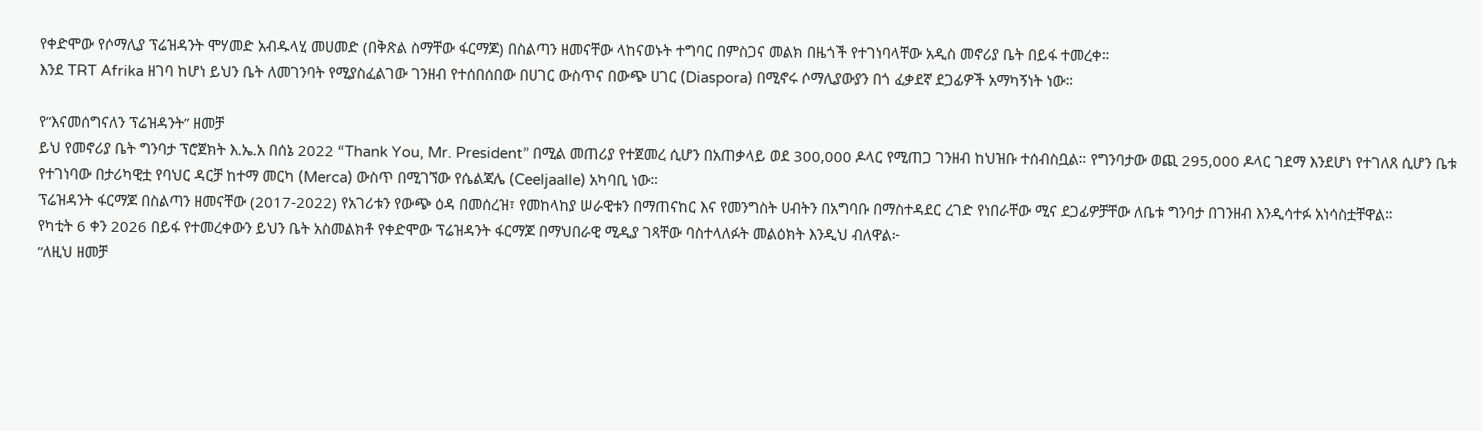የቀድሞው የሶማሊያ ፕሬዝዳንት ሞሃመድ አብዱላሂ መሀመድ (በቅጽል ስማቸው ፋርማጆ) በስልጣን ዘመናቸው ላከናወኑት ተግባር በምስጋና መልክ በዜጎች የተገነባላቸው አዲስ መኖሪያ ቤት በይፋ ተመረቀ።
እንደ TRT Afrika ዘገባ ከሆነ ይህን ቤት ለመገንባት የሚያስፈልገው ገንዘብ የተሰበሰበው በሀገር ውስጥና በውጭ ሀገር (Diaspora) በሚኖሩ ሶማሊያውያን በጎ ፈቃደኛ ደጋፊዎች አማካኝነት ነው።

የ”እናመሰግናለን ፕሬዝዳንት” ዘመቻ
ይህ የመኖሪያ ቤት ግንባታ ፕሮጀክት እ.ኤ.አ በሰኔ 2022 “Thank You, Mr. President” በሚል መጠሪያ የተጀመረ ሲሆን በአጠቃላይ ወደ 300,000 ዶላር የሚጠጋ ገንዘብ ከህዝቡ ተሰብስቧል። የግንባታው ወጪ 295,000 ዶላር ገደማ እንደሆነ የተገለጸ ሲሆን ቤቱ የተገነባው በታሪካዊቷ የባህር ዳርቻ ከተማ መርካ (Merca) ውስጥ በሚገኘው የሴልጃሌ (Ceeljaalle) አካባቢ ነው።
ፕሬዝዳንት ፋርማጆ በስልጣን ዘመናቸው (2017-2022) የአገሪቱን የውጭ ዕዳ በመሰረዝ፣ የመከላከያ ሠራዊቱን በማጠናከር እና የመንግስት ሀብትን በአግባቡ በማስተዳደር ረገድ የነበራቸው ሚና ደጋፊዎቻቸው ለቤቱ ግንባታ በገንዘብ እንዲሳተፉ አነሳስቷቸዋል።
የካቲት 6 ቀን 2026 በይፋ የተመረቀውን ይህን ቤት አስመልክቶ የቀድሞው ፕሬዝዳንት ፋርማጆ በማህበራዊ ሚዲያ ገጻቸው ባስተላለፉት መልዕክት እንዲህ ብለዋል፦
“ለዚህ ዘመቻ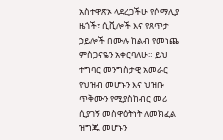አስተዋጽኦ ላደረጋችሁ የሶማሊያ ዜጎች፣ ሲቪሎች እና የጸጥታ ኃይሎች በሙሉ ከልብ የመነጨ ምስጋናዬን አቀርባለሁ። ይህ ተግባር መንግስታዊ አመራር የህዝብ መሆኑን እና ህዝቡ ጥቅሙን የሚያስከብር መሪ ሲያገኝ መስዋዕትነት ለመክፈል ዝግጁ መሆኑን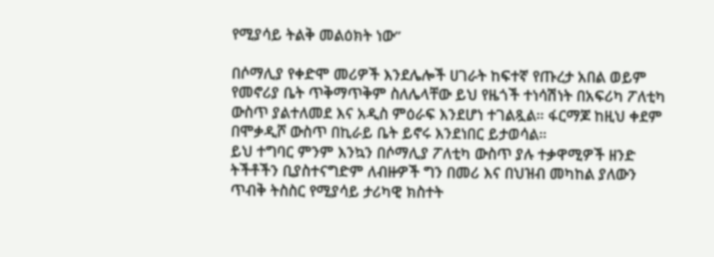የሚያሳይ ትልቅ መልዕክት ነው”

በሶማሊያ የቀድሞ መሪዎች እንደሌሎች ሀገራት ከፍተኛ የጡረታ አበል ወይም የመኖሪያ ቤት ጥቅማጥቅም ስለሌላቸው ይህ የዜጎች ተነሳሽነት በአፍሪካ ፖለቲካ ውስጥ ያልተለመደ እና አዲስ ምዕራፍ እንደሆነ ተገልጿል። ፋርማጆ ከዚህ ቀደም በሞቃዲሾ ውስጥ በኪራይ ቤት ይኖሩ እንደነበር ይታወሳል።
ይህ ተግባር ምንም እንኳን በሶማሊያ ፖለቲካ ውስጥ ያሉ ተቃዋሚዎች ዘንድ ትችቶችን ቢያስተናግድም ለብዙዎች ግን በመሪ እና በህዝብ መካከል ያለውን ጥብቅ ትስስር የሚያሳይ ታሪካዊ ክስተት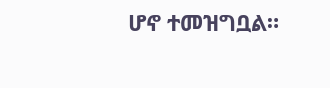ሆኖ ተመዝግቧል።